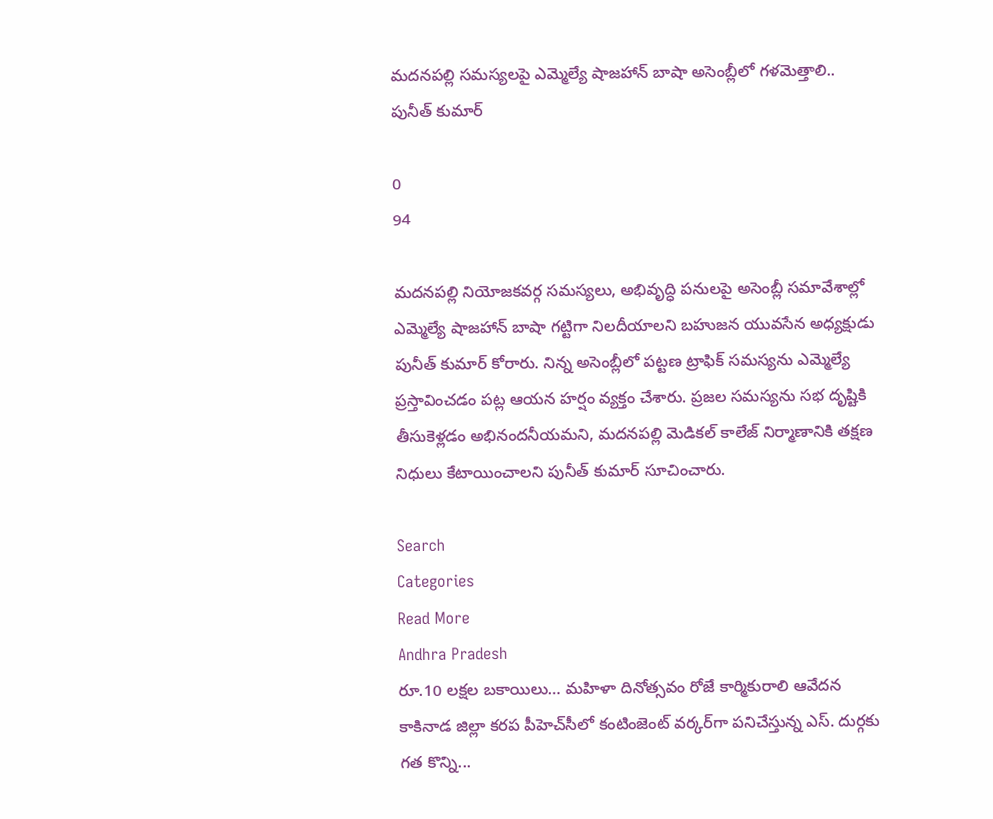మదనపల్లి సమస్యలపై ఎమ్మెల్యే షాజహాన్ బాషా అసెంబ్లీలో గళమెత్తాలి.. పునీత్ కుమార్

0
94

మదనపల్లి నియోజకవర్గ సమస్యలు, అభివృద్ధి పనులపై అసెంబ్లీ సమావేశాల్లో ఎమ్మెల్యే షాజహాన్ బాషా గట్టిగా నిలదీయాలని బహుజన యువసేన అధ్యక్షుడు పునీత్ కుమార్ కోరారు. నిన్న అసెంబ్లీలో పట్టణ ట్రాఫిక్ సమస్యను ఎమ్మెల్యే ప్రస్తావించడం పట్ల ఆయన హర్షం వ్యక్తం చేశారు. ప్రజల సమస్యను సభ దృష్టికి తీసుకెళ్లడం అభినందనీయమని, మదనపల్లి మెడికల్ కాలేజ్ నిర్మాణానికి తక్షణ నిధులు కేటాయించాలని పునీత్ కుమార్ సూచించారు.

Search
Categories
Read More
Andhra Pradesh
రూ.10 లక్షల బకాయిలు… మహిళా దినోత్సవం రోజే కార్మికురాలి ఆవేదన
కాకినాడ జిల్లా కరప పీహెచ్‌సీలో కంటింజెంట్ వర్కర్‌గా పనిచేస్తున్న ఎస్. దుర్గకు గత కొన్ని...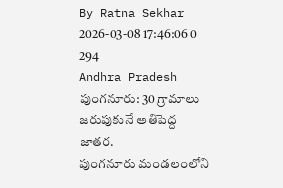By Ratna Sekhar 2026-03-08 17:46:06 0 294
Andhra Pradesh
పుంగనూరు: 30 గ్రామాలు జరుపుకునే అతిపెద్ద జాతర.
పుంగనూరు మండలంలోని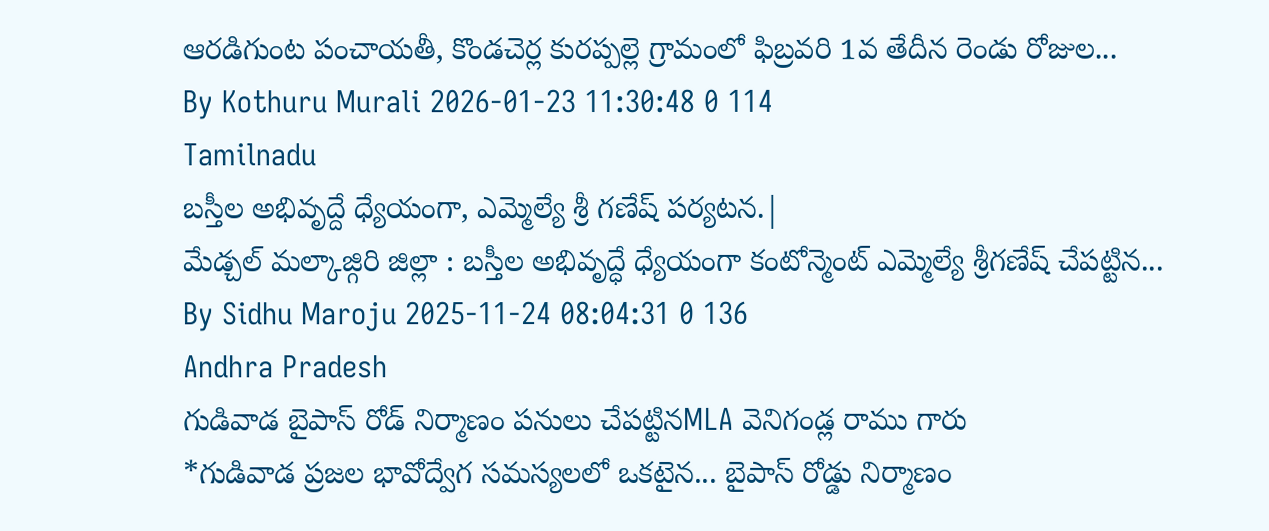ఆరడిగుంట పంచాయతీ, కొండచెర్ల కురప్పల్లె గ్రామంలో ఫిబ్రవరి 1వ తేదీన రెండు రోజుల...
By Kothuru Murali 2026-01-23 11:30:48 0 114
Tamilnadu
బస్తీల అభివృద్దే ధ్యేయంగా, ఎమ్మెల్యే శ్రీ గణేష్ పర్యటన.|
మేడ్చల్ మల్కాజ్గిరి జిల్లా : బస్తీల అభివృద్ధే ధ్యేయంగా కంటోన్మెంట్ ఎమ్మెల్యే శ్రీగణేష్ చేపట్టిన...
By Sidhu Maroju 2025-11-24 08:04:31 0 136
Andhra Pradesh
గుడివాడ బైపాస్ రోడ్ నిర్మాణం పనులు చేపట్టినMLA వెనిగండ్ల రాము గారు
*గుడివాడ ప్రజల భావోద్వేగ సమస్యలలో ఒకటైన... బైపాస్ రోడ్డు నిర్మాణం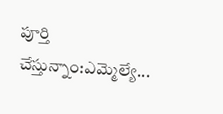పూర్తి చేస్తున్నాం:ఎమ్మెల్యే...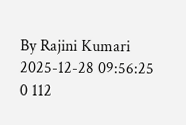By Rajini Kumari 2025-12-28 09:56:25 0 112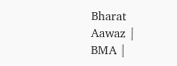Bharat Aawaz | BMA |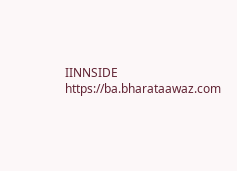IINNSIDE https://ba.bharataawaz.com